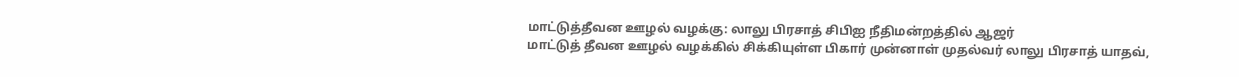மாட்டுத்தீவன ஊழல் வழக்கு: லாலு பிரசாத் சிபிஐ நீதிமன்றத்தில் ஆஜர்
மாட்டுத் தீவன ஊழல் வழக்கில் சிக்கியுள்ள பிகார் முன்னாள் முதல்வர் லாலு பிரசாத் யாதவ்,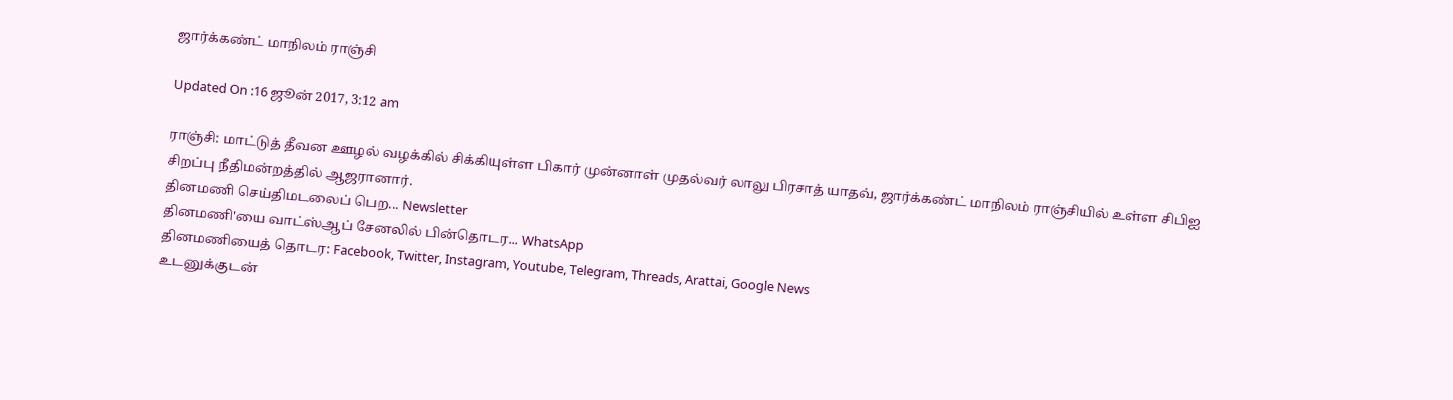ஜார்க்கண்ட் மாநிலம் ராஞ்சி

Updated On :16 ஜூன் 2017, 3:12 am

ராஞ்சி: மாட்டுத் தீவன ஊழல் வழக்கில் சிக்கியுள்ள பிகார் முன்னாள் முதல்வர் லாலு பிரசாத் யாதவ், ஜார்க்கண்ட் மாநிலம் ராஞ்சியில் உள்ள சிபிஐ சிறப்பு நீதிமன்றத்தில் ஆஜரானார்.
தினமணி செய்திமடலைப் பெற... Newsletter
தினமணி'யை வாட்ஸ்ஆப் சேனலில் பின்தொடர... WhatsApp
தினமணியைத் தொடர: Facebook, Twitter, Instagram, Youtube, Telegram, Threads, Arattai, Google News
உடனுக்குடன்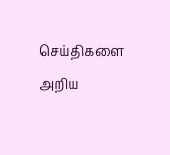செய்திகளை அறிய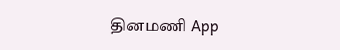தினமணி App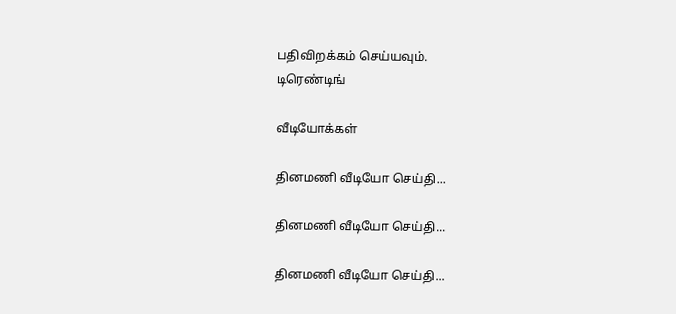பதிவிறக்கம் செய்யவும்.
டிரெண்டிங்

வீடியோக்கள்

தினமணி வீடியோ செய்தி...

தினமணி வீடியோ செய்தி...

தினமணி வீடியோ செய்தி...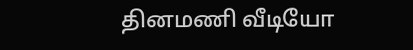தினமணி வீடியோ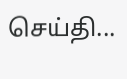செய்தி...